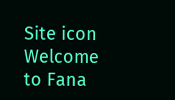Site icon Welcome to Fana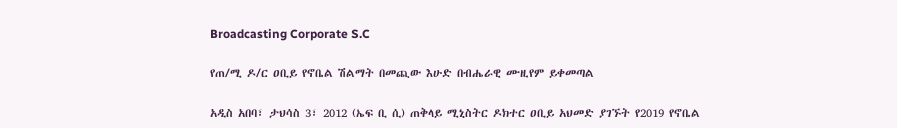Broadcasting Corporate S.C

የጠ/ሚ ዶ/ር ዐቢይ የኖቤል ሽልማት በመጪው እሁድ በብሔራዊ ሙዚየም ይቀመጣል

አዲስ አበባ፣ ታህሳስ 3፣ 2012 (ኤፍ ቢ ሲ) ጠቅላይ ሚኒስትር ዶክተር ዐቢይ አህመድ ያገኙት የ2019 የኖቤል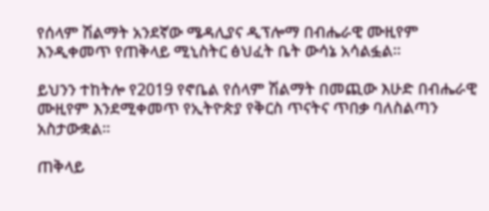የሰላም ሽልማት አንደኛው ሜዳሊያና ዲፕሎማ በብሔራዊ ሙዚየም እንዲቀመጥ የጠቅላይ ሚኒስትር ፅህፈት ቤት ውሳኔ አሳልፏል፡፡

ይህንን ተከትሎ የ2019 የኖቤል የሰላም ሽልማት በመጪው እሁድ በብሔራዊ ሙዚየም እንደሚቀመጥ የኢትዮጵያ የቅርስ ጥናትና ጥበቃ ባለስልጣን አስታውቋል፡፡

ጠቅላይ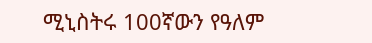ሚኒስትሩ 100ኛውን የዓለም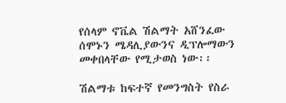የሰላም ኖቬል ሽልማት አሸንፈው ሰሞኑን ሜዳሊያውንና ዲፕሎማውን መቀበላቸው የሚታወስ ነው፡፡

ሽልማቱ ከፍተኛ የመንግስት የስራ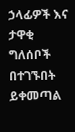ኃላፊዎች እና ታዋቂ ግለሰቦች በተገኙበት ይቀመጣል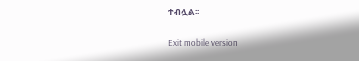ተብሏል፡፡

Exit mobile version